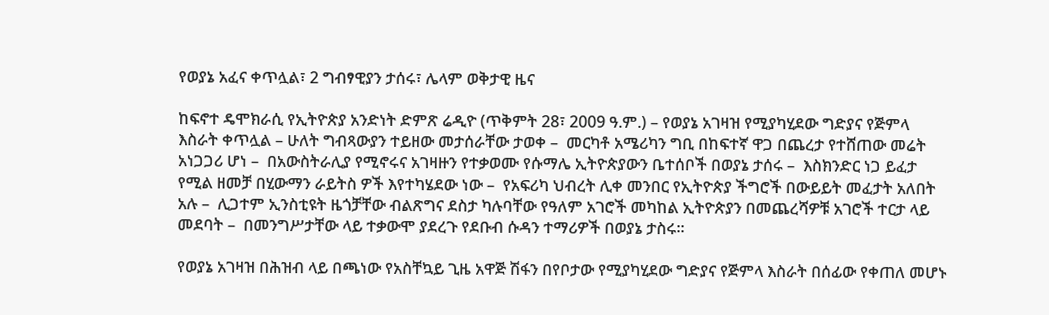የወያኔ አፈና ቀጥሏል፣ 2 ግብፃዊያን ታሰሩ፣ ሌላም ወቅታዊ ዜና

ከፍኖተ ዴሞክራሲ የኢትዮጵያ አንድነት ድምጽ ሬዲዮ (ጥቅምት 28፣ 2009 ዓ.ም.) – የወያኔ አገዛዝ የሚያካሂደው ግድያና የጅምላ እስራት ቀጥሏል – ሁለት ግብጻውያን ተይዘው መታሰራቸው ታወቀ –  መርካቶ አሜሪካን ግቢ በከፍተኛ ዋጋ በጨረታ የተሸጠው መሬት አነጋጋሪ ሆነ –  በአውስትራሊያ የሚኖሩና አገዛዙን የተቃወሙ የሱማሌ ኢትዮጵያውን ቤተሰቦች በወያኔ ታሰሩ –  እስክንድር ነጋ ይፈታ የሚል ዘመቻ በሂውማን ራይትስ ዎች እየተካሄደው ነው –  የአፍሪካ ህብረት ሊቀ መንበር የኢትዮጵያ ችግሮች በውይይት መፈታት አለበት አሉ –  ሊጋተም ኢንስቲዩት ዜጎቻቸው ብልጽግና ደስታ ካሉባቸው የዓለም አገሮች መካከል ኢትዮጵያን በመጨረሻዎቹ አገሮች ተርታ ላይ መደባት –  በመንግሥታቸው ላይ ተቃውሞ ያደረጉ የደቡብ ሱዳን ተማሪዎች በወያኔ ታስሩ።

የወያኔ አገዛዝ በሕዝብ ላይ በጫነው የአስቸኳይ ጊዜ አዋጅ ሽፋን በየቦታው የሚያካሂደው ግድያና የጅምላ እስራት በሰፊው የቀጠለ መሆኑ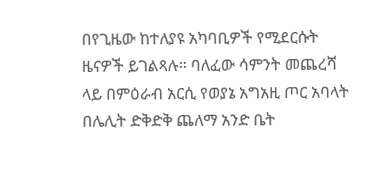በየጊዜው ከተለያዩ አካባቢዎች የሚደርሱት ዜናዎች ይገልጻሉ። ባለፈው ሳምንት መጨረሻ ላይ በምዕራብ አርሲ የወያኔ አግአዚ ጦር አባላት በሌሊት ድቅድቅ ጨለማ አንድ ቤት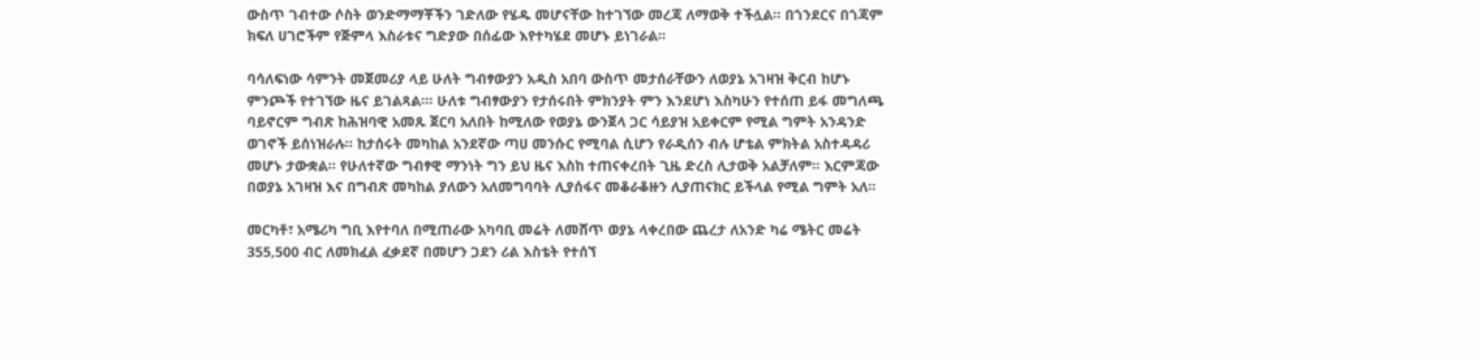ውስጥ ገብተው ሶስት ወንድማማቾችን ገድለው የሄዱ መሆናቸው ከተገኘው መረጃ ለማወቅ ተችሏል። በጎንደርና በጎጃም ክፍለ ሀገሮችም የጅምላ እስራቱና ግድያው በሰፊው እየተካሄደ መሆኑ ይነገራል።

ባሳለፍነው ሳምንት መጀመሪያ ላይ ሁለት ግብፃውያን አዲስ አበባ ውስጥ መታሰራቸውን ለወያኔ አገዛዝ ቅርብ ከሆኑ ምንጮች የተገኘው ዜና ይገልጻል።፡ ሁለቱ ግብፃውያን የታሰሩበት ምክንያት ምን እንደሆነ እስካሁን የተሰጠ ይፋ መግለጫ ባይኖርም ግብጽ ከሕዝባዊ አመጹ ጀርባ አለበት ከሚለው የወያኔ ውንጀላ ጋር ሳይያዝ አይቀርም የሚል ግምት አንዳንድ ወገኖች ይሰነዝራሉ። ከታሰሩት መካከል አንደኛው ጣሀ መንሱር የሚባል ሲሆን የራዲሰን ብሉ ሆቴል ምክትል አስተዳዳሪ መሆኑ ታውቋል፡፡ የሁለተኛው ግብፃዊ ማንነት ግን ይህ ዜና እስከ ተጠናቀረበት ጊዜ ድረስ ሊታወቅ አልቻለም፡፡ እርምጃው በወያኔ አገዛዝ እና በግብጽ መካከል ያለውን አለመግባባት ሊያሰፋና መቆራቆዙን ሊያጠናክር ይችላል የሚል ግምት አለ።

መርካቶ፣ አሜሪካ ግቢ እየተባለ በሚጠራው አካባቢ መሬት ለመሸጥ ወያኔ ላቀረበው ጨረታ ለአንድ ካሬ ሜትር መሬት 355‚500 ብር ለመክፈል ፈቃደኛ በመሆን ጋደን ሪል እስቴት የተሰኘ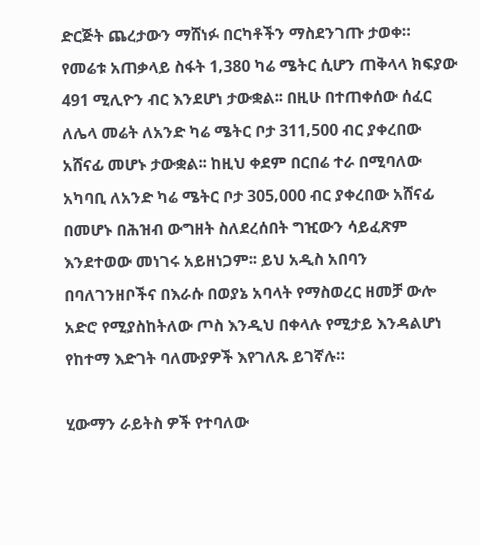ድርጅት ጨረታውን ማሸነፉ በርካቶችን ማስደንገጡ ታወቀ። የመሬቱ አጠቃላይ ስፋት 1‚380 ካሬ ሜትር ሲሆን ጠቅላላ ክፍያው 491 ሚሊዮን ብር እንደሆነ ታውቋል፡፡ በዚሁ በተጠቀሰው ሰፈር ለሌላ መሬት ለአንድ ካሬ ሜትር ቦታ 311‚500 ብር ያቀረበው አሸናፊ መሆኑ ታውቋል፡፡ ከዚህ ቀደም በርበሬ ተራ በሚባለው አካባቢ ለአንድ ካሬ ሜትር ቦታ 305‚000 ብር ያቀረበው አሸናፊ በመሆኑ በሕዝብ ውግዘት ስለደረሰበት ግዢውን ሳይፈጽም እንደተወው መነገሩ አይዘነጋም፡፡ ይህ አዲስ አበባን በባለገንዘቦችና በእራሱ በወያኔ አባላት የማስወረር ዘመቻ ውሎ አድሮ የሚያስከትለው ጦስ እንዲህ በቀላሉ የሚታይ እንዳልሆነ የከተማ እድገት ባለሙያዎች እየገለጹ ይገኛሉ።

ሂውማን ራይትስ ዎች የተባለው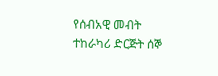የሰብአዊ መብት ተከራካሪ ድርጅት ሰኞ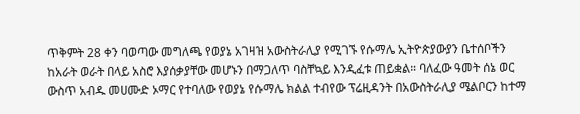ጥቅምት 28 ቀን ባወጣው መግለጫ የወያኔ አገዛዝ አውስትራሊያ የሚገኙ የሱማሌ ኢትዮጵያውያን ቤተሰቦችን ከአራት ወራት በላይ አስሮ እያሰቃያቸው መሆኑን በማጋለጥ ባስቸኳይ እንዲፈቱ ጠይቋል። ባለፈው ዓመት ሰኔ ወር ውስጥ አብዱ መሀሙድ ኦማር የተባለው የወያኔ የሱማሌ ክልል ተብየው ፕሬዚዳንት በአውስትራሊያ ሜልቦርን ከተማ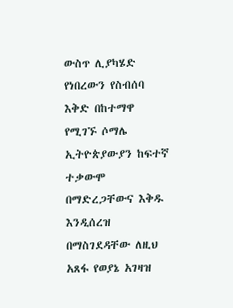ውስጥ ሊያካሄድ የነበረውን የስብሰባ እቅድ በከተማዋ የሚገኙ ሶማሌ ኢትዮጵያውያን ከፍተኛ ተቃውሞ በማድረጋቸውና እቅዱ እንዲሰረዝ በማስገደዳቸው ለዚህ አጸፋ የወያኔ አገዛዝ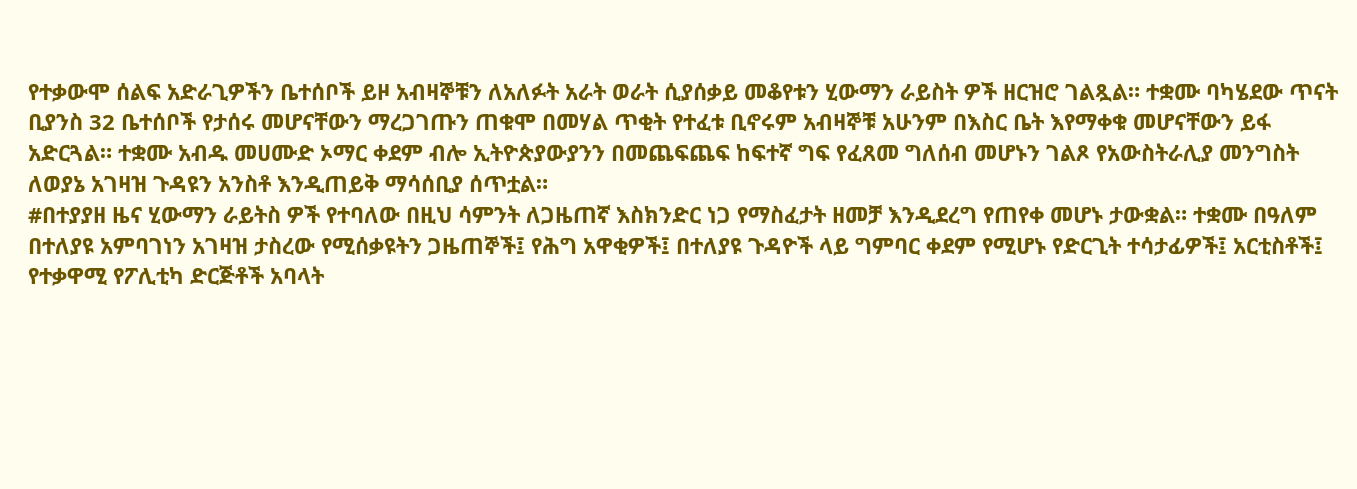የተቃውሞ ሰልፍ አድራጊዎችን ቤተሰቦች ይዞ አብዛኞቹን ለአለፉት አራት ወራት ሲያሰቃይ መቆየቱን ሂውማን ራይስት ዎች ዘርዝሮ ገልጿል። ተቋሙ ባካሄደው ጥናት ቢያንስ 32 ቤተሰቦች የታሰሩ መሆናቸውን ማረጋገጡን ጠቁሞ በመሃል ጥቂት የተፈቱ ቢኖሩም አብዛኞቹ አሁንም በእስር ቤት እየማቀቁ መሆናቸውን ይፋ አድርጓል። ተቋሙ አብዱ መሀሙድ ኦማር ቀደም ብሎ ኢትዮጵያውያንን በመጨፍጨፍ ከፍተኛ ግፍ የፈጸመ ግለሰብ መሆኑን ገልጾ የአውስትራሊያ መንግስት ለወያኔ አገዛዝ ጉዳዩን አንስቶ እንዲጠይቅ ማሳሰቢያ ሰጥቷል።
#በተያያዘ ዜና ሂውማን ራይትስ ዎች የተባለው በዚህ ሳምንት ለጋዜጠኛ እስክንድር ነጋ የማስፈታት ዘመቻ እንዲደረግ የጠየቀ መሆኑ ታውቋል። ተቋሙ በዓለም በተለያዩ አምባገነን አገዛዝ ታስረው የሚሰቃዩትን ጋዜጠኞች፤ የሕግ አዋቂዎች፤ በተለያዩ ጉዳዮች ላይ ግምባር ቀደም የሚሆኑ የድርጊት ተሳታፊዎች፤ አርቲስቶች፤ የተቃዋሚ የፖሊቲካ ድርጅቶች አባላት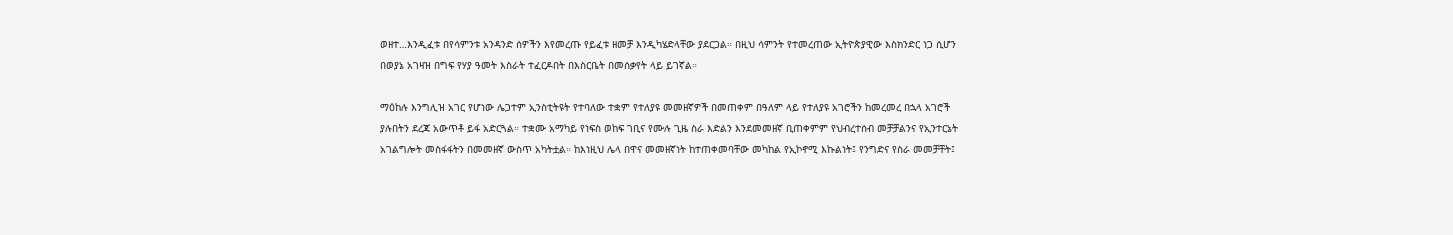ወዘተ…እንዲፈቱ በየሳምንቱ አንዳንድ ሰዎችን እየመረጡ የይፈቱ ዘመቻ እንዲካሄድላቸው ያደርጋል። በዚህ ሳምንት የተመረጠው ኢትዮጵያዊው እስክንድር ነጋ ሲሆን በወያኔ አገዛዝ በግፍ የሃያ ዓመት እስራት ተፈርዶበት በእስርቤት በመሰቃየት ላይ ይገኛል።

ማዕከሉ እንግሊዝ አገር የሆነው ሌጋተም ኢንስቲትዩት የተባለው ተቋም የተለያዩ መመዘኛዎች በመጠቀም በዓለም ላይ የተለያዩ አገሮችን ከመረመረ በኋላ አገሮች ያሉበትን ደረጃ አውጥቶ ይፋ አድርጓል። ተቋሙ አማካይ የነፍስ ወከፍ ገቢና የሙሉ ጊዜ ስራ እድልን እንደመመዘኛ ቢጠቀምም የህብረተሰብ መቻቻልንና የኢንተርኔት አገልግሎት መስፋፋትን በመመዘኛ ውስጥ አካትቷል። ከእነዚህ ሌላ በዋና መመዘኛነት ከተጠቀመባቸው መካከል የኢኮኖሚ እኩልነት፤ የንግድና የስራ መመቻቸት፤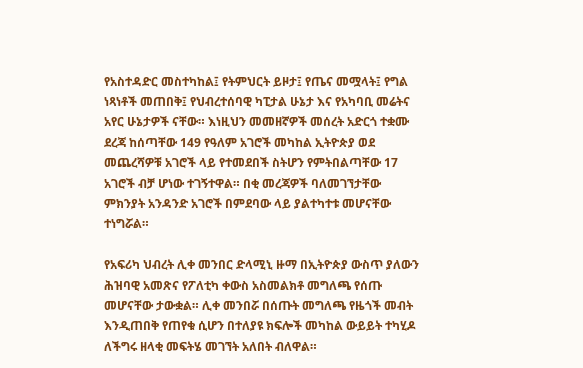የአስተዳድር መስተካከል፤ የትምህርት ይዞታ፤ የጤና መሟላት፤ የግል ነጻነቶች መጠበቅ፤ የህብረተሰባዊ ካፒታል ሁኔታ እና የአካባቢ መሬትና አየር ሁኔታዎች ናቸው። እነዚህን መመዘኛዎች መሰረት አድርጎ ተቋሙ ደረጃ ከሰጣቸው 149 የዓለም አገሮች መካከል ኢትዮጵያ ወደ መጨረሻዎቹ አገሮች ላይ የተመደበች ስትሆን የምትበልጣቸው 17 አገሮች ብቻ ሆነው ተገኝተዋል። በቂ መረጃዎች ባለመገኘታቸው ምክንያት አንዳንድ አገሮች በምደባው ላይ ያልተካተቱ መሆናቸው ተነግሯል።

የአፍሪካ ህብረት ሊቀ መንበር ድላሚኒ ዙማ በኢትዮጵያ ውስጥ ያለውን ሕዝባዊ አመጽና የፖለቲካ ቀውስ አስመልክቶ መግለጫ የሰጡ መሆናቸው ታውቋል። ሊቀ መንበሯ በሰጡት መግለጫ የዜጎች መብት እንዲጠበቅ የጠየቁ ሲሆን በተለያዩ ክፍሎች መካከል ውይይት ተካሂዶ ለችግሩ ዘላቂ መፍትሄ መገኘት አለበት ብለዋል።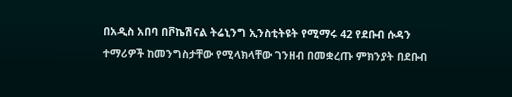በአዲስ አበባ በቮኬሽናል ትሬኒንግ ኢንስቲትዩት የሚማሩ 42 የደቡብ ሱዳን ተማሪዎች ከመንግስታቸው የሚላክላቸው ገንዘብ በመቋረጡ ምክንያት በደቡብ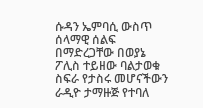ሱዳን ኤምባሲ ውስጥ ሰላማዊ ሰልፍ በማድረጋቸው በወያኔ ፖሊስ ተይዘው ባልታወቁ ስፍራ የታስሩ መሆናችውን ራዲዮ ታማዙጅ የተባለ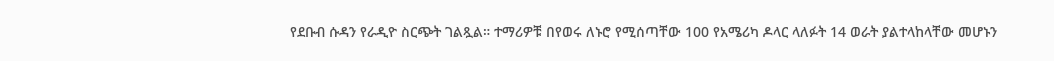የደቡብ ሱዳን የራዲዮ ስርጭት ገልጿል። ተማሪዎቹ በየወሩ ለኑሮ የሚሰጣቸው 100 የአሜሪካ ዶላር ላለፉት 14 ወራት ያልተላከላቸው መሆኑን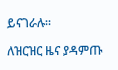ይናገራሉ።

ለዝርዝር ዜና ያዳምጡ